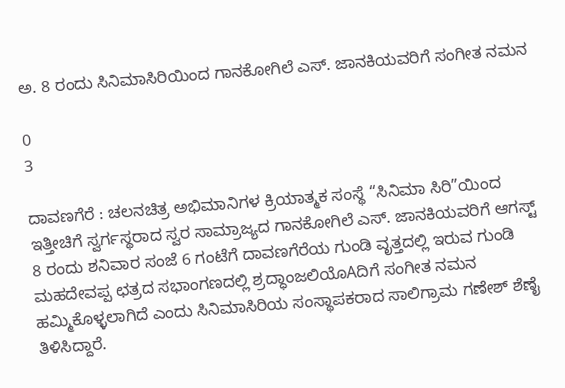ಅ. 8 ರಂದು ಸಿನಿಮಾಸಿರಿಯಿಂದ ಗಾನಕೋಗಿಲೆ ಎಸ್. ಜಾನಕಿಯವರಿಗೆ ಸಂಗೀತ ನಮನ

0
3

ದಾವಣಗೆರೆ : ಚಲನಚಿತ್ರ ಅಭಿಮಾನಿಗಳ ಕ್ರಿಯಾತ್ಮಕ ಸಂಸ್ಥೆ “ಸಿನಿಮಾ ಸಿರಿ”ಯಿಂದ ಇತ್ತೀಚಿಗೆ ಸ್ವರ್ಗಸ್ಥರಾದ ಸ್ವರ ಸಾಮ್ರಾಜ್ಯದ ಗಾನಕೋಗಿಲೆ ಎಸ್. ಜಾನಕಿಯವರಿಗೆ ಆಗಸ್ಟ್ 8 ರಂದು ಶನಿವಾರ ಸಂಜೆ 6 ಗಂಟೆಗೆ ದಾವಣಗೆರೆಯ ಗುಂಡಿ ವೃತ್ತದಲ್ಲಿ ಇರುವ ಗುಂಡಿ ಮಹದೇವಪ್ಪ ಛತ್ರದ ಸಭಾಂಗಣದಲ್ಲಿ ಶ್ರದ್ಧಾಂಜಲಿಯೊAದಿಗೆ ಸಂಗೀತ ನಮನ ಹಮ್ಮಿಕೊಳ್ಳಲಾಗಿದೆ ಎಂದು ಸಿನಿಮಾಸಿರಿಯ ಸಂಸ್ಥಾಪಕರಾದ ಸಾಲಿಗ್ರಾಮ ಗಣೇಶ್ ಶೆಣೈ ತಿಳಿಸಿದ್ದಾರೆ.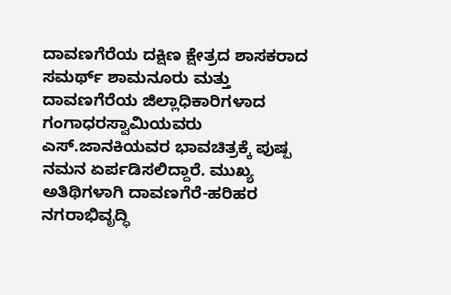ದಾವಣಗೆರೆಯ ದಕ್ಷಿಣ ಕ್ಷೇತ್ರದ ಶಾಸಕರಾದ ಸಮರ್ಥ್ ಶಾಮನೂರು ಮತ್ತು ದಾವಣಗೆರೆಯ ಜಿಲ್ಲಾಧಿಕಾರಿಗಳಾದ ಗಂಗಾಧರಸ್ವಾಮಿಯವರು ಎಸ್.ಜಾನಕಿಯವರ ಭಾವಚಿತ್ರಕ್ಕೆ ಪುಷ್ಪ ನಮನ ಏರ್ಪಡಿಸಲಿದ್ದಾರೆ. ಮುಖ್ಯ ಅತಿಥಿಗಳಾಗಿ ದಾವಣಗೆರೆ-ಹರಿಹರ ನಗರಾಭಿವೃದ್ಧಿ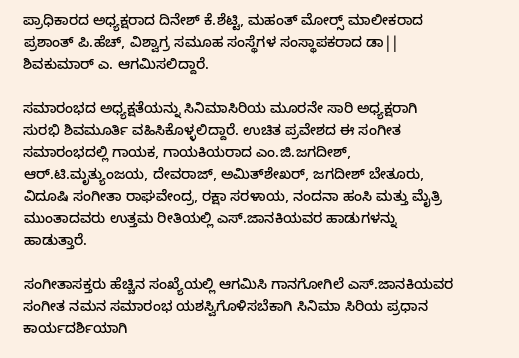ಪ್ರಾಧಿಕಾರದ ಅಧ್ಯಕ್ಷರಾದ ದಿನೇಶ್ ಕೆ.ಶೆಟ್ಟಿ, ಮಹಂತ್ ಮೋರ‍್ಸ್ ಮಾಲೀಕರಾದ ಪ್ರಶಾಂತ್ ಪಿ.ಹೆಚ್, ವಿಶ್ವಾಗ್ರ ಸಮೂಹ ಸಂಸ್ಥೆಗಳ ಸಂಸ್ಥಾಪಕರಾದ ಡಾ|| ಶಿವಕುಮಾರ್ ಎ. ಆಗಮಿಸಲಿದ್ದಾರೆ.

ಸಮಾರಂಭದ ಅಧ್ಯಕ್ಷತೆಯನ್ನು ಸಿನಿಮಾಸಿರಿಯ ಮೂರನೇ ಸಾರಿ ಅಧ್ಯಕ್ಷರಾಗಿ ಸುರಭಿ ಶಿವಮೂರ್ತಿ ವಹಿಸಿಕೊಳ್ಳಲಿದ್ದಾರೆ. ಉಚಿತ ಪ್ರವೇಶದ ಈ ಸಂಗೀತ ಸಮಾರಂಭದಲ್ಲಿ ಗಾಯಕ, ಗಾಯಕಿಯರಾದ ಎಂ.ಜಿ.ಜಗದೀಶ್, ಆರ್.ಟಿ.ಮೃತ್ಯುಂಜಯ, ದೇವರಾಜ್, ಅಮಿತ್‌ಶೇಖರ್, ಜಗದೀಶ್ ಬೇತೂರು, ವಿದೂಷಿ ಸಂಗೀತಾ ರಾಘವೇಂದ್ರ, ರಕ್ಷಾ ಸರಳಾಯ, ನಂದನಾ ಹಂಸಿ ಮತ್ತು ಮೈತ್ರಿ ಮುಂತಾದವರು ಉತ್ತಮ ರೀತಿಯಲ್ಲಿ ಎಸ್.ಜಾನಕಿಯವರ ಹಾಡುಗಳನ್ನು ಹಾಡುತ್ತಾರೆ.

ಸಂಗೀತಾಸಕ್ತರು ಹೆಚ್ಚಿನ ಸಂಖ್ಯೆಯಲ್ಲಿ ಆಗಮಿಸಿ ಗಾನಗೋಗಿಲೆ ಎಸ್.ಜಾನಕಿಯವರ ಸಂಗೀತ ನಮನ ಸಮಾರಂಭ ಯಶಸ್ವಿಗೊಳಿಸಬೆಕಾಗಿ ಸಿನಿಮಾ ಸಿರಿಯ ಪ್ರಧಾನ ಕಾರ್ಯದರ್ಶಿಯಾಗಿ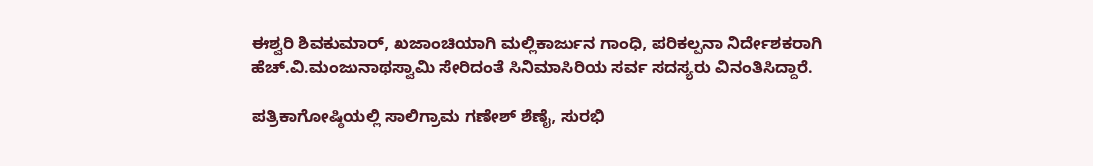ಈಶ್ವರಿ ಶಿವಕುಮಾರ್, ಖಜಾಂಚಿಯಾಗಿ ಮಲ್ಲಿಕಾರ್ಜುನ ಗಾಂಧಿ, ಪರಿಕಲ್ಪನಾ ನಿರ್ದೇಶಕರಾಗಿ ಹೆಚ್.ವಿ.ಮಂಜುನಾಥಸ್ವಾಮಿ ಸೇರಿದಂತೆ ಸಿನಿಮಾಸಿರಿಯ ಸರ್ವ ಸದಸ್ಯರು ವಿನಂತಿಸಿದ್ದಾರೆ.

ಪತ್ರಿಕಾಗೋಷ್ಠಿಯಲ್ಲಿ ಸಾಲಿಗ್ರಾಮ ಗಣೇಶ್ ಶೆಣೈ, ಸುರಭಿ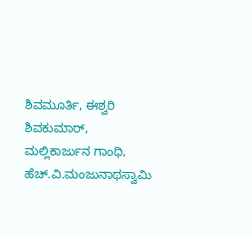ಶಿವಮೂರ್ತಿ, ಈಶ್ವರಿ ಶಿವಕುಮಾರ್, ಮಲ್ಲಿಕಾರ್ಜುನ ಗಾಂಧಿ, ಹೆಚ್.ವಿ.ಮಂಜುನಾಥಸ್ವಾಮಿ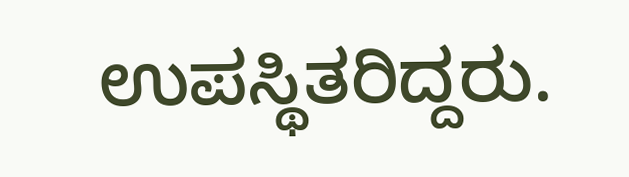ಉಪಸ್ಥಿತರಿದ್ದರು.